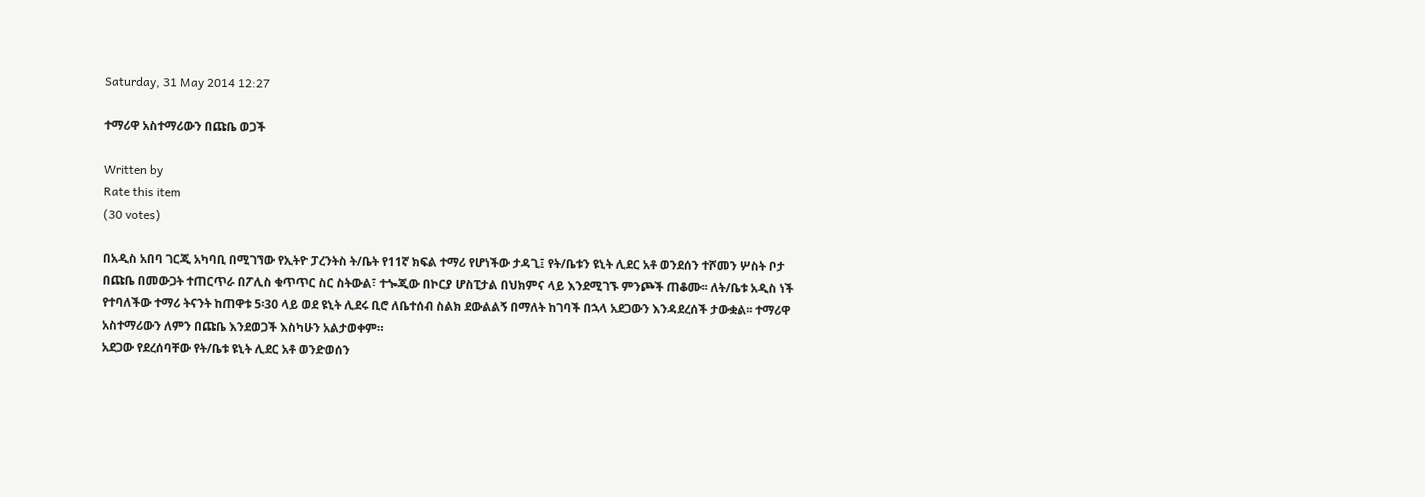Saturday, 31 May 2014 12:27

ተማሪዋ አስተማሪውን በጩቤ ወጋች

Written by
Rate this item
(30 votes)

በአዲስ አበባ ገርጂ አካባቢ በሚገኘው የኢትዮ ፓረንትስ ት/ቤት የ11ኛ ክፍል ተማሪ የሆነችው ታዳጊ፤ የት/ቤቱን ዩኒት ሊደር አቶ ወንደሰን ተሾመን ሦስት ቦታ በጩቤ በመውጋት ተጠርጥራ በፖሊስ ቁጥጥር ስር ስትውል፣ ተጐጂው በኮርያ ሆስፒታል በህክምና ላይ እንደሚገኙ ምንጮች ጠቆሙ፡፡ ለት/ቤቱ አዲስ ነች የተባለችው ተማሪ ትናንት ከጠዋቱ 5፡30 ላይ ወደ ዩኒት ሊደሩ ቢሮ ለቤተሰብ ስልክ ደውልልኝ በማለት ከገባች በኋላ አደጋውን እንዳደረሰች ታውቋል፡፡ ተማሪዋ አስተማሪውን ለምን በጩቤ እንደወጋች እስካሁን አልታወቀም።
አደጋው የደረሰባቸው የት/ቤቱ ዩኒት ሊደር አቶ ወንድወሰን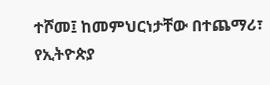ተሾመ፤ ከመምህርነታቸው በተጨማሪ፣ የኢትዮጵያ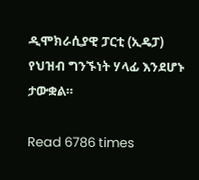ዲሞክራሲያዊ ፓርቲ (ኢዴፓ) የህዝብ ግንኙነት ሃላፊ እንደሆኑ ታውቋል።

Read 6786 times